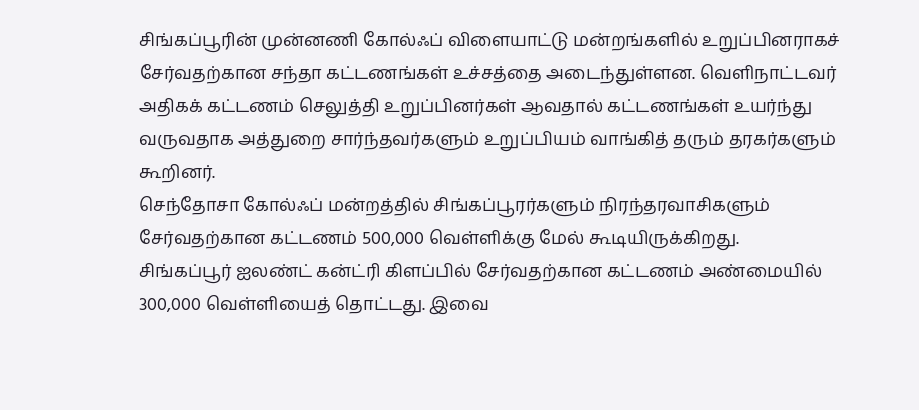சிங்கப்பூரின் முன்னணி கோல்ஃப் விளையாட்டு மன்றங்களில் உறுப்பினராகச் சேர்வதற்கான சந்தா கட்டணங்கள் உச்சத்தை அடைந்துள்ளன. வெளிநாட்டவர் அதிகக் கட்டணம் செலுத்தி உறுப்பினர்கள் ஆவதால் கட்டணங்கள் உயர்ந்து வருவதாக அத்துறை சார்ந்தவர்களும் உறுப்பியம் வாங்கித் தரும் தரகர்களும் கூறினர்.
செந்தோசா கோல்ஃப் மன்றத்தில் சிங்கப்பூரர்களும் நிரந்தரவாசிகளும் சேர்வதற்கான கட்டணம் 500,000 வெள்ளிக்கு மேல் கூடியிருக்கிறது.
சிங்கப்பூர் ஐலண்ட் கன்ட்ரி கிளப்பில் சேர்வதற்கான கட்டணம் அண்மையில் 300,000 வெள்ளியைத் தொட்டது. இவை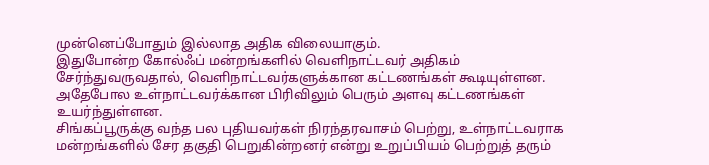முன்னெப்போதும் இல்லாத அதிக விலையாகும்.
இதுபோன்ற கோல்ஃப் மன்றங்களில் வெளிநாட்டவர் அதிகம் சேர்ந்துவருவதால், வெளிநாட்டவர்களுக்கான கட்டணங்கள் கூடியுள்ளன. அதேபோல உள்நாட்டவர்க்கான பிரிவிலும் பெரும் அளவு கட்டணங்கள் உயர்ந்துள்ளன.
சிங்கப்பூருக்கு வந்த பல புதியவர்கள் நிரந்தரவாசம் பெற்று, உள்நாட்டவராக மன்றங்களில் சேர தகுதி பெறுகின்றனர் என்று உறுப்பியம் பெற்றுத் தரும்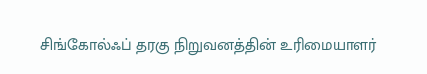சிங்கோல்ஃப் தரகு நிறுவனத்தின் உரிமையாளர்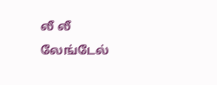லீ லீ லேங்டேல்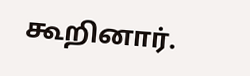கூறினார்.